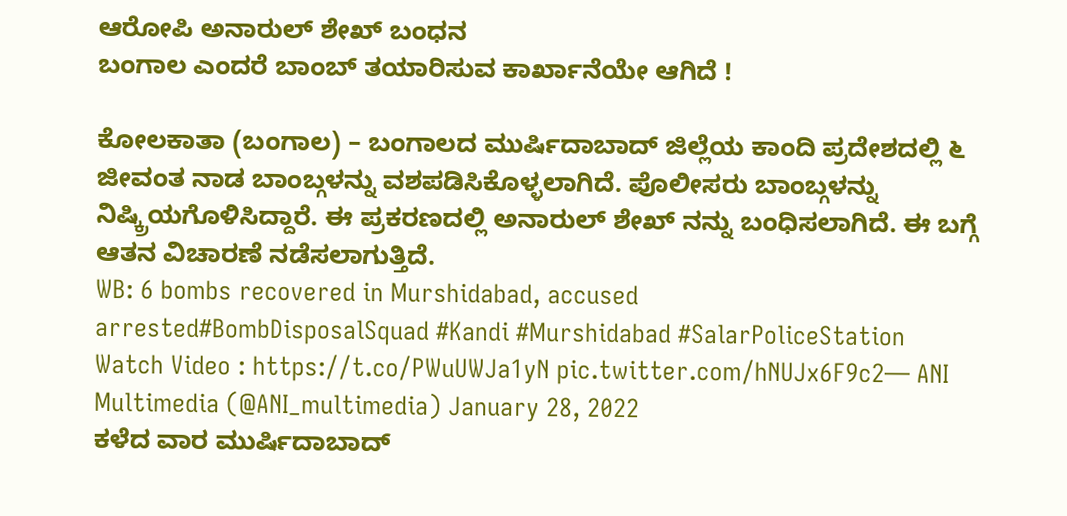ಆರೋಪಿ ಅನಾರುಲ್ ಶೇಖ್ ಬಂಧನ
ಬಂಗಾಲ ಎಂದರೆ ಬಾಂಬ್ ತಯಾರಿಸುವ ಕಾರ್ಖಾನೆಯೇ ಆಗಿದೆ !

ಕೋಲಕಾತಾ (ಬಂಗಾಲ) – ಬಂಗಾಲದ ಮುರ್ಷಿದಾಬಾದ್ ಜಿಲ್ಲೆಯ ಕಾಂದಿ ಪ್ರದೇಶದಲ್ಲಿ ೬ ಜೀವಂತ ನಾಡ ಬಾಂಬ್ಗಳನ್ನು ವಶಪಡಿಸಿಕೊಳ್ಳಲಾಗಿದೆ. ಪೊಲೀಸರು ಬಾಂಬ್ಗಳನ್ನು ನಿಷ್ಕ್ರಿಯಗೊಳಿಸಿದ್ದಾರೆ. ಈ ಪ್ರಕರಣದಲ್ಲಿ ಅನಾರುಲ್ ಶೇಖ್ ನನ್ನು ಬಂಧಿಸಲಾಗಿದೆ. ಈ ಬಗ್ಗೆ ಆತನ ವಿಚಾರಣೆ ನಡೆಸಲಾಗುತ್ತಿದೆ.
WB: 6 bombs recovered in Murshidabad, accused arrested#BombDisposalSquad #Kandi #Murshidabad #SalarPoliceStation
Watch Video : https://t.co/PWuUWJa1yN pic.twitter.com/hNUJx6F9c2— ANI Multimedia (@ANI_multimedia) January 28, 2022
ಕಳೆದ ವಾರ ಮುರ್ಷಿದಾಬಾದ್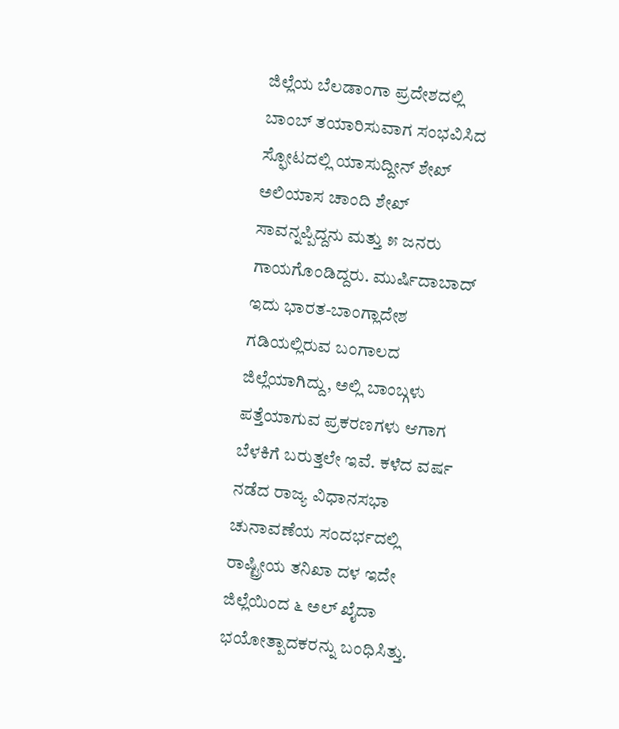ಜಿಲ್ಲೆಯ ಬೆಲಡಾಂಗಾ ಪ್ರದೇಶದಲ್ಲಿ ಬಾಂಬ್ ತಯಾರಿಸುವಾಗ ಸಂಭವಿಸಿದ ಸ್ಫೋಟದಲ್ಲಿ ಯಾಸುದ್ದೀನ್ ಶೇಖ್ ಅಲಿಯಾಸ ಚಾಂದಿ ಶೇಖ್ ಸಾವನ್ನಪ್ಪಿದ್ದನು ಮತ್ತು ೫ ಜನರು ಗಾಯಗೊಂಡಿದ್ದರು. ಮುರ್ಷಿದಾಬಾದ್ ಇದು ಭಾರತ-ಬಾಂಗ್ಲಾದೇಶ ಗಡಿಯಲ್ಲಿರುವ ಬಂಗಾಲದ ಜಿಲ್ಲೆಯಾಗಿದ್ದು, ಅಲ್ಲಿ ಬಾಂಬ್ಗಳು ಪತ್ತೆಯಾಗುವ ಪ್ರಕರಣಗಳು ಆಗಾಗ ಬೆಳಕಿಗೆ ಬರುತ್ತಲೇ ಇವೆ. ಕಳೆದ ವರ್ಷ ನಡೆದ ರಾಜ್ಯ ವಿಧಾನಸಭಾ ಚುನಾವಣೆಯ ಸಂದರ್ಭದಲ್ಲಿ ರಾಷ್ಟ್ರೀಯ ತನಿಖಾ ದಳ ಇದೇ ಜಿಲ್ಲೆಯಿಂದ ೬ ಅಲ್ ಖೈದಾ ಭಯೋತ್ಪಾದಕರನ್ನು ಬಂಧಿಸಿತ್ತು.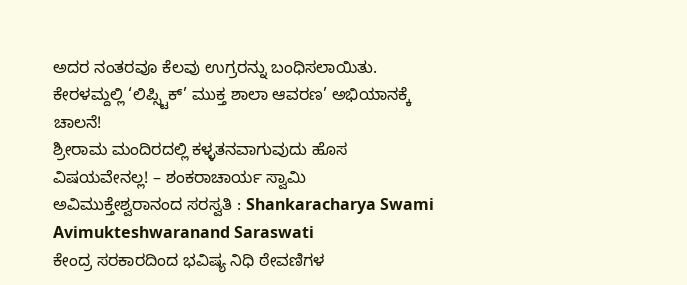ಅದರ ನಂತರವೂ ಕೆಲವು ಉಗ್ರರನ್ನು ಬಂಧಿಸಲಾಯಿತು.
ಕೇರಳಮ್ದಲ್ಲಿ ‘ಲಿಪ್ಸ್ಟಿಕ್’ ಮುಕ್ತ ಶಾಲಾ ಆವರಣ’ ಅಭಿಯಾನಕ್ಕೆ ಚಾಲನೆ!
ಶ್ರೀರಾಮ ಮಂದಿರದಲ್ಲಿ ಕಳ್ಳತನವಾಗುವುದು ಹೊಸ ವಿಷಯವೇನಲ್ಲ! – ಶಂಕರಾಚಾರ್ಯ ಸ್ವಾಮಿ ಅವಿಮುಕ್ತೇಶ್ವರಾನಂದ ಸರಸ್ವತಿ : Shankaracharya Swami Avimukteshwaranand Saraswati
ಕೇಂದ್ರ ಸರಕಾರದಿಂದ ಭವಿಷ್ಯ ನಿಧಿ ಠೇವಣಿಗಳ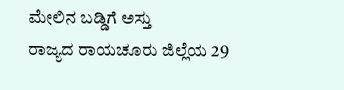ಮೇಲಿನ ಬಡ್ಡಿಗೆ ಅಸ್ತು
ರಾಜ್ಯದ ರಾಯಚೂರು ಜಿಲ್ಲೆಯ 29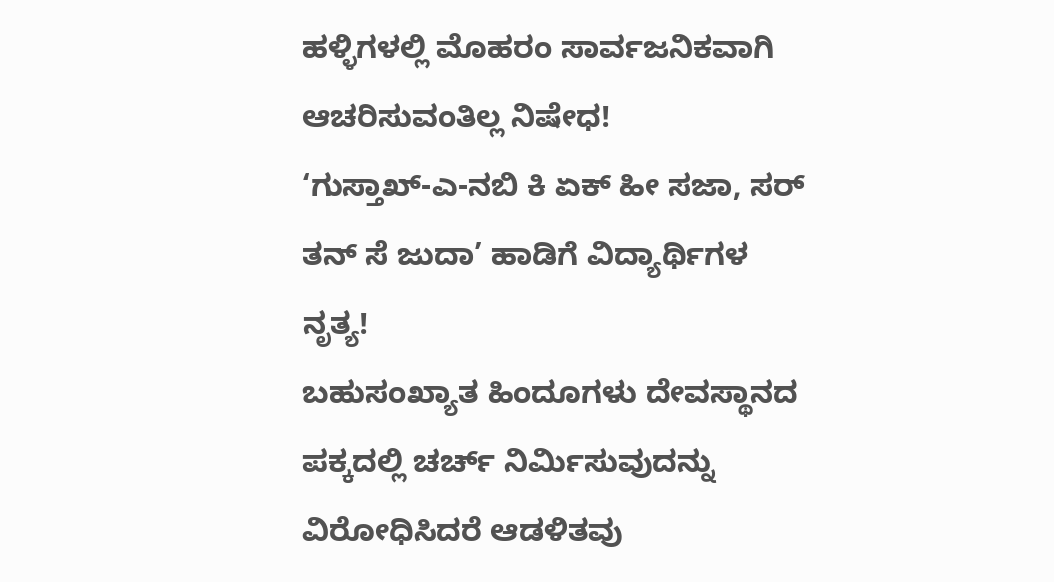ಹಳ್ಳಿಗಳಲ್ಲಿ ಮೊಹರಂ ಸಾರ್ವಜನಿಕವಾಗಿ ಆಚರಿಸುವಂತಿಲ್ಲ ನಿಷೇಧ!
‘ಗುಸ್ತಾಖ್-ಎ-ನಬಿ ಕಿ ಏಕ್ ಹೀ ಸಜಾ, ಸರ್ ತನ್ ಸೆ ಜುದಾ’ ಹಾಡಿಗೆ ವಿದ್ಯಾರ್ಥಿಗಳ ನೃತ್ಯ!
ಬಹುಸಂಖ್ಯಾತ ಹಿಂದೂಗಳು ದೇವಸ್ಥಾನದ ಪಕ್ಕದಲ್ಲಿ ಚರ್ಚ್ ನಿರ್ಮಿಸುವುದನ್ನು ವಿರೋಧಿಸಿದರೆ ಆಡಳಿತವು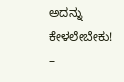ಅದನ್ನು ಕೇಳಲೇಬೇಕು! –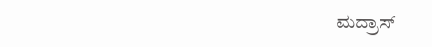ಮದ್ರಾಸ್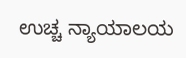ಉಚ್ಚ ನ್ಯಾಯಾಲಯ